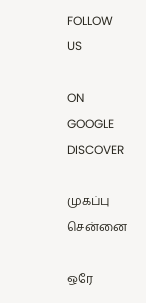FOLLOW US

ON GOOGLE DISCOVER

முகப்பு
சென்னை

ஒரே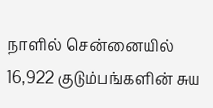நாளில் சென்னையில் 16,922 குடும்பங்களின் சுய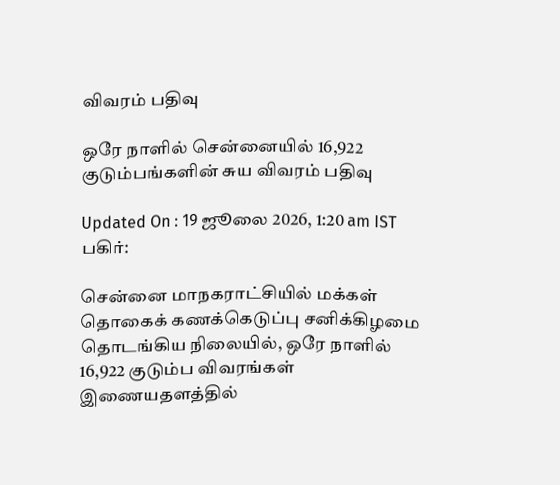விவரம் பதிவு

ஒரே நாளில் சென்னையில் 16,922 குடும்பங்களின் சுய விவரம் பதிவு

Updated On : 19 ஜூலை 2026, 1:20 am IST
பகிர்:

சென்னை மாநகராட்சியில் மக்கள் தொகைக் கணக்கெடுப்பு சனிக்கிழமை தொடங்கிய நிலையில், ஒரே நாளில் 16,922 குடும்ப விவரங்கள் இணையதளத்தில்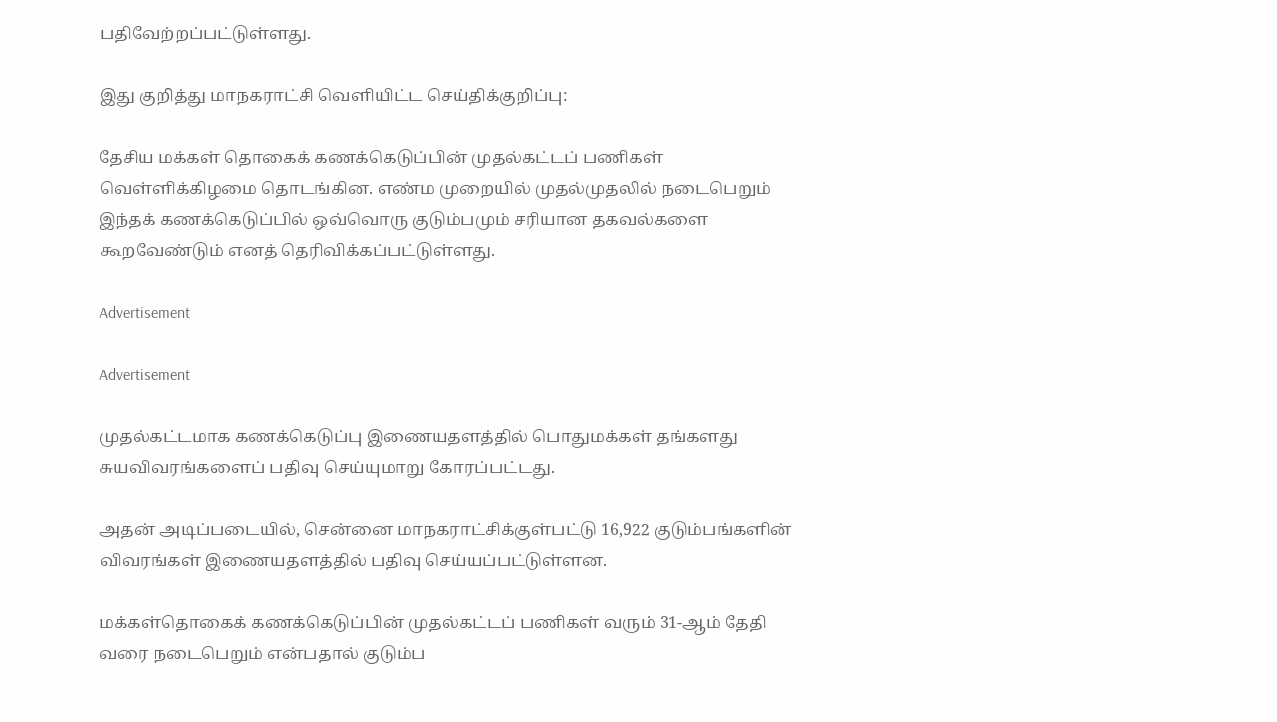பதிவேற்றப்பட்டுள்ளது.

இது குறித்து மாநகராட்சி வெளியிட்ட செய்திக்குறிப்பு:

தேசிய மக்கள் தொகைக் கணக்கெடுப்பின் முதல்கட்டப் பணிகள் வெள்ளிக்கிழமை தொடங்கின. எண்ம முறையில் முதல்முதலில் நடைபெறும் இந்தக் கணக்கெடுப்பில் ஒவ்வொரு குடும்பமும் சரியான தகவல்களை கூறவேண்டும் எனத் தெரிவிக்கப்பட்டுள்ளது.

Advertisement

Advertisement

முதல்கட்டமாக கணக்கெடுப்பு இணையதளத்தில் பொதுமக்கள் தங்களது சுயவிவரங்களைப் பதிவு செய்யுமாறு கோரப்பட்டது.

அதன் அடிப்படையில், சென்னை மாநகராட்சிக்குள்பட்டு 16,922 குடும்பங்களின் விவரங்கள் இணையதளத்தில் பதிவு செய்யப்பட்டுள்ளன.

மக்கள்தொகைக் கணக்கெடுப்பின் முதல்கட்டப் பணிகள் வரும் 31-ஆம் தேதி வரை நடைபெறும் என்பதால் குடும்ப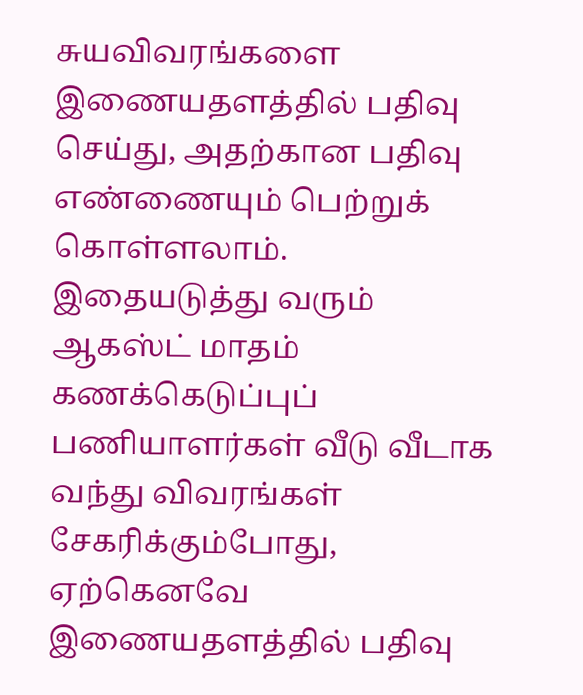சுயவிவரங்களை இணையதளத்தில் பதிவு செய்து, அதற்கான பதிவு எண்ணையும் பெற்றுக் கொள்ளலாம். இதையடுத்து வரும் ஆகஸ்ட் மாதம் கணக்கெடுப்புப் பணியாளர்கள் வீடு வீடாக வந்து விவரங்கள் சேகரிக்கும்போது, ஏற்கெனவே இணையதளத்தில் பதிவு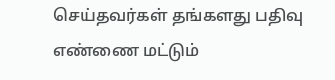செய்தவர்கள் தங்களது பதிவு எண்ணை மட்டும்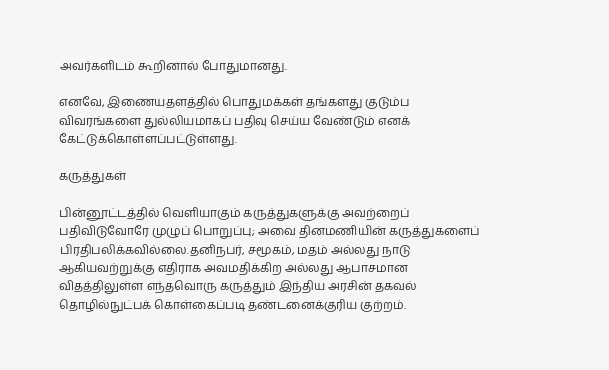அவர்களிடம் கூறினால் போதுமானது.

எனவே, இணையதளத்தில் பொதுமக்கள் தங்களது குடும்ப விவரங்களை துல்லியமாகப் பதிவு செய்ய வேண்டும் எனக் கேட்டுக்கொள்ளப்பட்டுள்ளது.

கருத்துகள்

பின்னூட்டத்தில் வெளியாகும் கருத்துகளுக்கு அவற்றைப் பதிவிடுவோரே முழுப் பொறுப்பு; அவை தினமணியின் கருத்துகளைப் பிரதிபலிக்கவில்லை.தனிநபர், சமூகம், மதம் அல்லது நாடு ஆகியவற்றுக்கு எதிராக அவமதிக்கிற அல்லது ஆபாசமான விதத்திலுள்ள எந்தவொரு கருத்தும் இந்திய அரசின் தகவல் தொழில்நுட்பக் கொள்கைப்படி தண்டனைக்குரிய குற்றம்.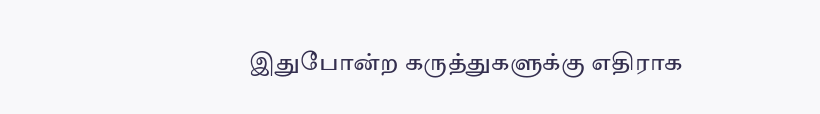இதுபோன்ற கருத்துகளுக்கு எதிராக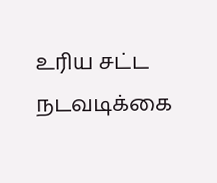உரிய சட்ட நடவடிக்கை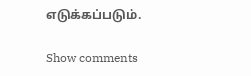எடுக்கப்படும்.

Show comments